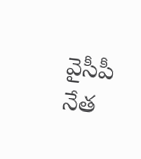వైసీపీ నేత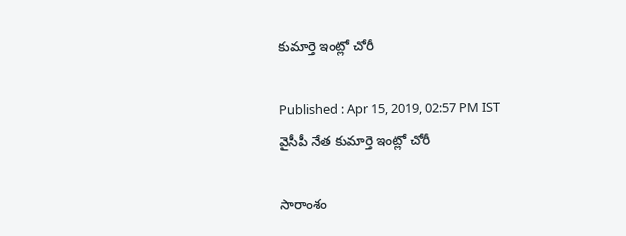కుమార్తె ఇంట్లో చోరీ

Published : Apr 15, 2019, 02:57 PM IST
వైసీపీ నేత కుమార్తె ఇంట్లో చోరీ

సారాంశం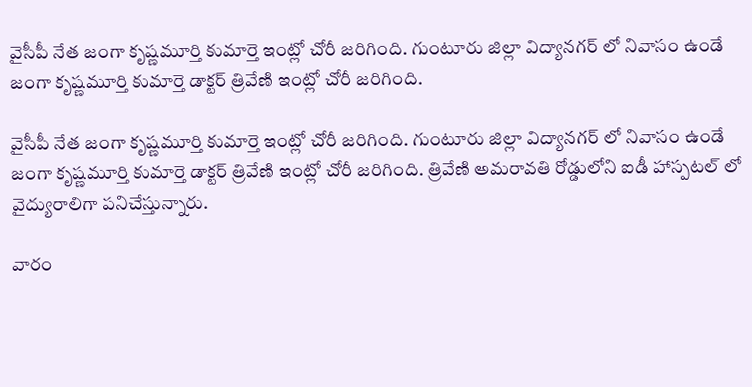వైసీపీ నేత జంగా కృష్ణమూర్తి కుమార్తె ఇంట్లో చోరీ జరిగింది. గుంటూరు జిల్లా విద్యానగర్ లో నివాసం ఉండే జంగా కృష్ణమూర్తి కుమార్తె డాక్టర్ త్రివేణి ఇంట్లో చోరీ జరిగింది.

వైసీపీ నేత జంగా కృష్ణమూర్తి కుమార్తె ఇంట్లో చోరీ జరిగింది. గుంటూరు జిల్లా విద్యానగర్ లో నివాసం ఉండే జంగా కృష్ణమూర్తి కుమార్తె డాక్టర్ త్రివేణి ఇంట్లో చోరీ జరిగింది. త్రివేణి అమరావతి రోడ్డులోని ఐడీ హాస్పటల్ లో వైద్యురాలిగా పనిచేస్తున్నారు.

వారం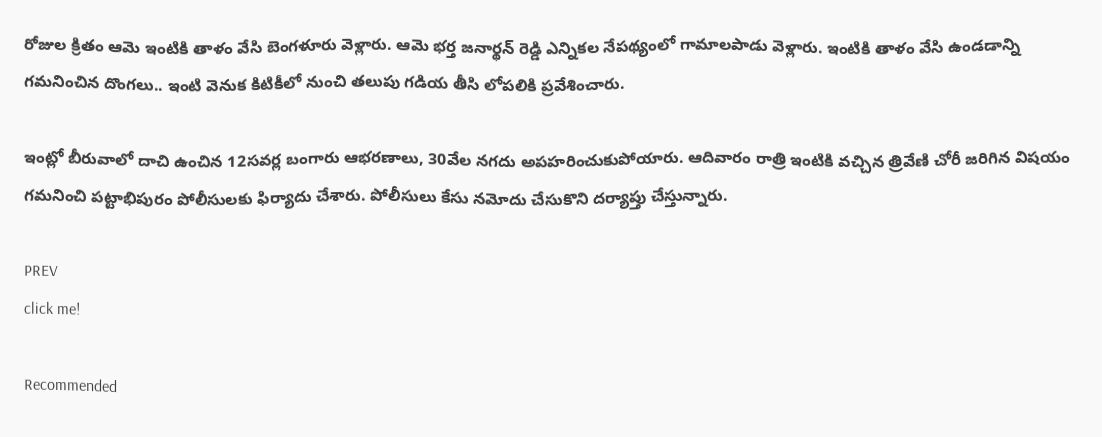రోజుల క్రితం ఆమె ఇంటికి తాళం వేసి బెంగళూరు వెళ్లారు. ఆమె భర్త జనార్థన్ రెడ్డి ఎన్నికల నేపథ్యంలో గామాలపాడు వెళ్లారు. ఇంటికి తాళం వేసి ఉండడాన్ని గమనించిన దొంగలు.. ఇంటి వెనుక కిటికీలో నుంచి తలుపు గడియ తీసి లోపలికి ప్రవేశించారు.

ఇంట్లో బీరువాలో దాచి ఉంచిన 12సవర్ల బంగారు ఆభరణాలు, 30వేల నగదు అపహరించుకుపోయారు. ఆదివారం రాత్రి ఇంటికి వచ్చిన త్రివేణి చోరీ జరిగిన విషయం గమనించి పట్టాభిపురం పోలీసులకు ఫిర్యాదు చేశారు. పోలీసులు కేసు నమోదు చేసుకొని దర్యాప్తు చేస్తున్నారు.

PREV
click me!

Recommended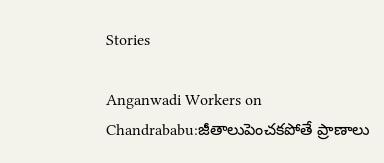Stories

Anganwadi Workers on Chandrababu:జీతాలుపెంచకపోతే ప్రాణాలు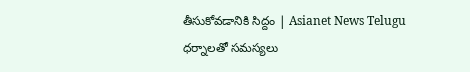తీసుకోవడానికి సిద్దం | Asianet News Telugu
ధర్నాలతో సమస్యలు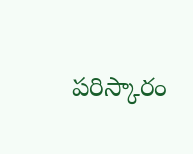పరిస్కారం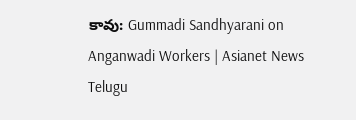కావు: Gummadi Sandhyarani on Anganwadi Workers | Asianet News Telugu